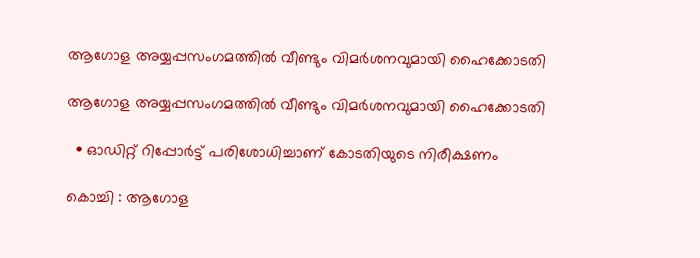ആഗോള അയ്യപ്പസംഗമത്തിൽ വീണ്ടും വിമർശനവുമായി ഹൈക്കോടതി

ആഗോള അയ്യപ്പസംഗമത്തിൽ വീണ്ടും വിമർശനവുമായി ഹൈക്കോടതി

  • ഓഡിറ്റ് റിപ്പോർട്ട് പരിശോധിച്ചാണ് കോടതിയുടെ നിരീക്ഷണം

കൊച്ചി : ആഗോള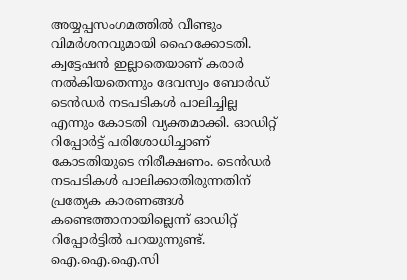അയ്യപ്പസംഗമത്തിൽ വീണ്ടും വിമർശനവുമായി ഹൈക്കോടതി. ക്വട്ടേഷൻ ഇല്ലാതെയാണ് കരാർ നൽകിയതെന്നും ദേവസ്വം ബോർഡ് ടെൻഡർ നടപടികൾ പാലിച്ചില്ല എന്നും കോടതി വ്യക്തമാക്കി. ഓഡിറ്റ് റിപ്പോർട്ട് പരിശോധിച്ചാണ് കോടതിയുടെ നിരീക്ഷണം. ടെൻഡർ നടപടികൾ പാലിക്കാതിരുന്നതിന് പ്രത്യേക കാരണങ്ങൾ കണ്ടെത്താനായില്ലെന്ന് ഓഡിറ്റ് റിപ്പോർട്ടിൽ പറയുന്നുണ്ട്. ഐ.ഐ.ഐ.സി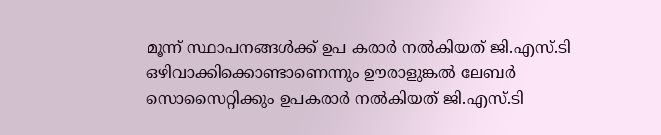മൂന്ന് സ്ഥാപനങ്ങൾക്ക് ഉപ കരാർ നൽകിയത് ജി.എസ്.ടി ഒഴിവാക്കിക്കൊണ്ടാണെന്നും ഊരാളുങ്കൽ ലേബർ സൊസൈറ്റിക്കും ഉപകരാർ നൽകിയത് ജി.എസ്.ടി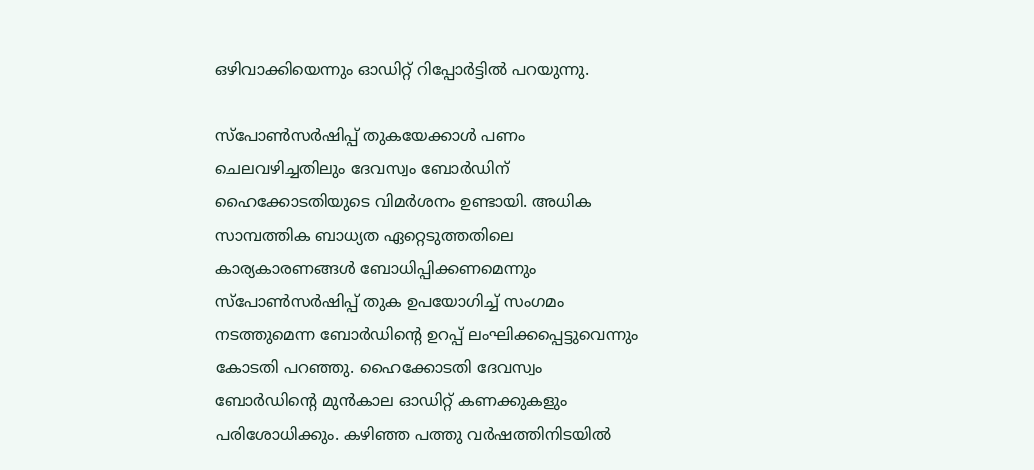ഒഴിവാക്കിയെന്നും ഓഡിറ്റ് റിപ്പോർട്ടിൽ പറയുന്നു.

സ്പോൺസർഷിപ്പ് തുകയേക്കാൾ പണം ചെലവഴിച്ചതിലും ദേവസ്വം ബോർഡിന് ഹൈക്കോടതിയുടെ വിമർശനം ഉണ്ടായി. അധിക സാമ്പത്തിക ബാധ്യത ഏറ്റെടുത്തതിലെ കാര്യകാരണങ്ങൾ ബോധിപ്പിക്കണമെന്നും സ്പോൺസർഷിപ്പ് തുക ഉപയോഗിച്ച് സംഗമം നടത്തുമെന്ന ബോർഡിന്റെ ഉറപ്പ് ലംഘിക്കപ്പെട്ടുവെന്നും കോടതി പറഞ്ഞു. ഹൈക്കോടതി ദേവസ്വം ബോർഡിന്റെ മുൻകാല ഓഡിറ്റ് കണക്കുകളും പരിശോധിക്കും. കഴിഞ്ഞ പത്തു വർഷത്തിനിടയിൽ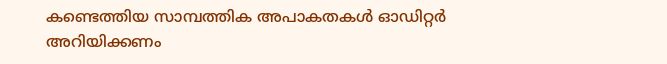കണ്ടെത്തിയ സാമ്പത്തിക അപാകതകൾ ഓഡിറ്റർ അറിയിക്കണം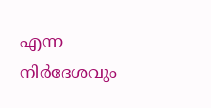എന്ന നിർദേശവും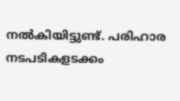നൽകിയിട്ടുണ്ട്. പരിഹാര നടപടികളടക്കം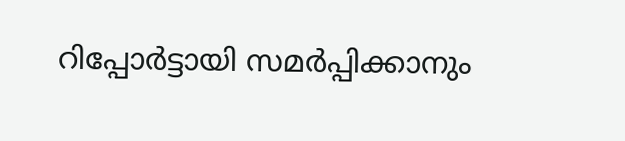റിപ്പോർട്ടായി സമർപ്പിക്കാനും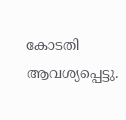കോടതി ആവശ്യപ്പെട്ടു.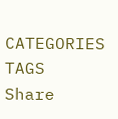CATEGORIES
TAGS
Share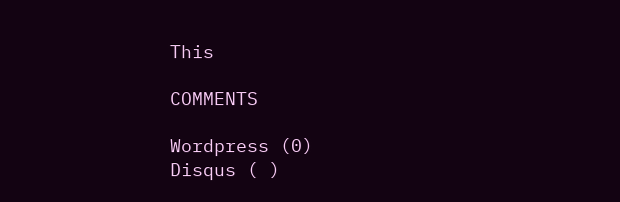This

COMMENTS

Wordpress (0)
Disqus ( )